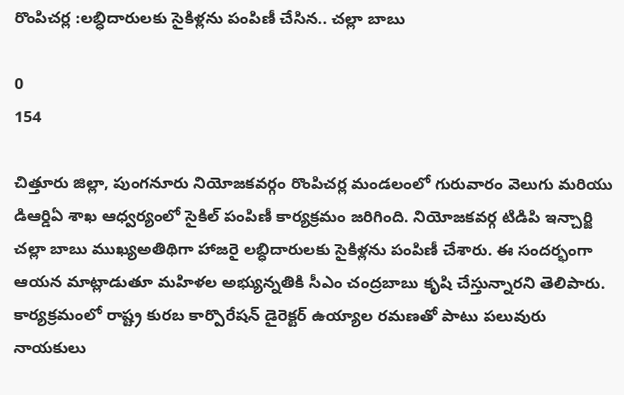రొంపిచర్ల :లబ్ధిదారులకు సైకిళ్లను పంపిణీ చేసిన.. చల్లా బాబు

0
154

చిత్తూరు జిల్లా, పుంగనూరు నియోజకవర్గం రొంపిచర్ల మండలంలో గురువారం వెలుగు మరియు డిఆర్డిఏ శాఖ ఆధ్వర్యంలో సైకిల్ పంపిణీ కార్యక్రమం జరిగింది. నియోజకవర్గ టిడిపి ఇన్చార్జి చల్లా బాబు ముఖ్యఅతిథిగా హాజరై లబ్ధిదారులకు సైకిళ్లను పంపిణీ చేశారు. ఈ సందర్భంగా ఆయన మాట్లాడుతూ మహిళల అభ్యున్నతికి సీఎం చంద్రబాబు కృషి చేస్తున్నారని తెలిపారు. కార్యక్రమంలో రాష్ట్ర కురబ కార్పొరేషన్ డైరెక్టర్ ఉయ్యాల రమణతో పాటు పలువురు నాయకులు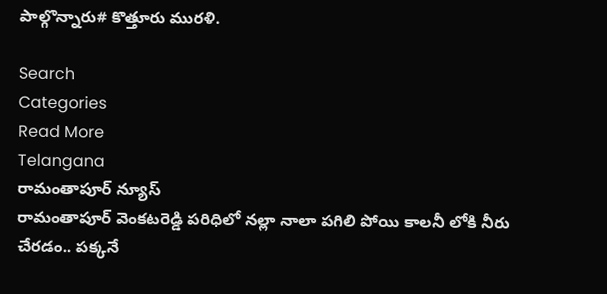పాల్గొన్నారు# కొత్తూరు మురళి.

Search
Categories
Read More
Telangana
రామంతాపూర్ న్యూస్
రామంతాపూర్ వెంకటరెడ్డి పరిధిలో నల్లా నాలా పగిలి పోయి కాలనీ లోకి నీరు చేరడం.. పక్కనే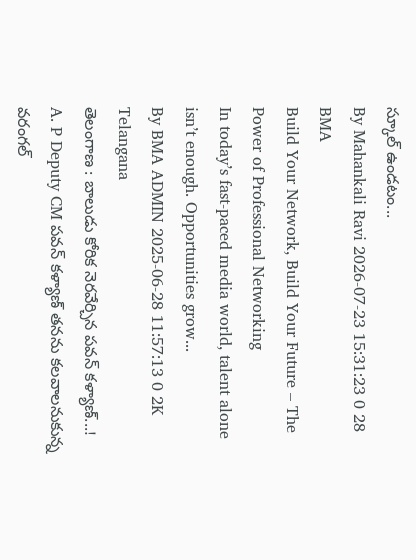స్కూల్ ఉండటం...
By Mahankali Ravi 2026-07-23 15:31:23 0 28
BMA
Build Your Network, Build Your Future – The Power of Professional Networking
In today’s fast-paced media world, talent alone isn’t enough. Opportunities grow...
By BMA ADMIN 2025-06-28 11:57:13 0 2K
Telangana
తెలంగాణ : బాలుడు కోరిక నెరవేర్చిన పవన్ కళ్యాణ్...!
A. P Deputy CM పవన్ కళ్యాణ్ తనను కలవాలనుకున్న వరంగల్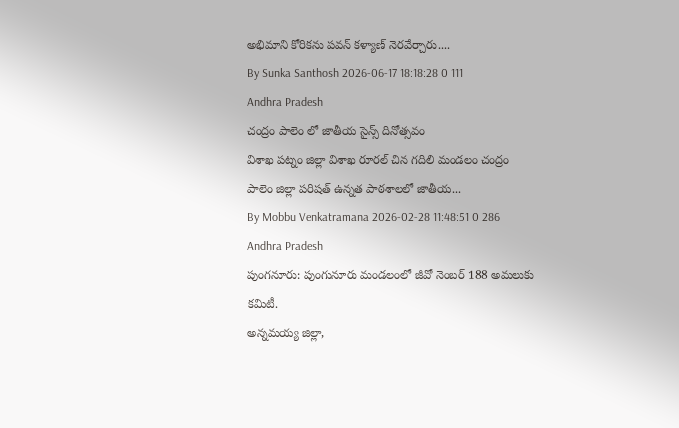అభిమాని కోరికను పవన్ కళ్యాణ్ నెరవేర్చారు....
By Sunka Santhosh 2026-06-17 18:18:28 0 111
Andhra Pradesh
చంద్రం పాలెం లో జాతీయ సైన్స్ దినోత్సవం
విశాఖ పట్నం జిల్లా విశాఖ రూరల్ చిన గదిలి మండలం చంద్రం పాలెం జిల్లా పరిషత్ ఉన్నత పాఠశాలలో జాతీయ...
By Mobbu Venkatramana 2026-02-28 11:48:51 0 286
Andhra Pradesh
పుంగనూరు: పుంగునూరు మండలంలో జీవో నెంబర్ 188 అమలుకు కమిటీ.
అన్నమయ్య జిల్లా,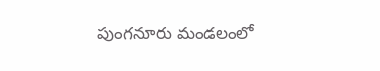పుంగనూరు మండలంలో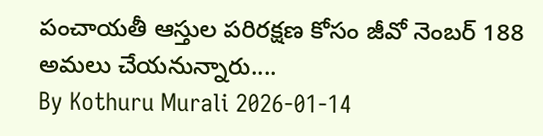పంచాయతీ ఆస్తుల పరిరక్షణ కోసం జీవో నెంబర్ 188 అమలు చేయనున్నారు....
By Kothuru Murali 2026-01-14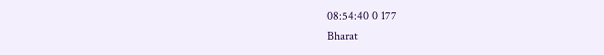08:54:40 0 177
Bharat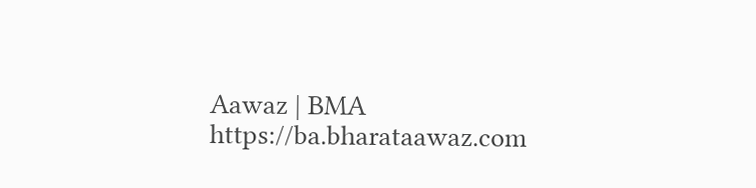Aawaz | BMA https://ba.bharataawaz.com